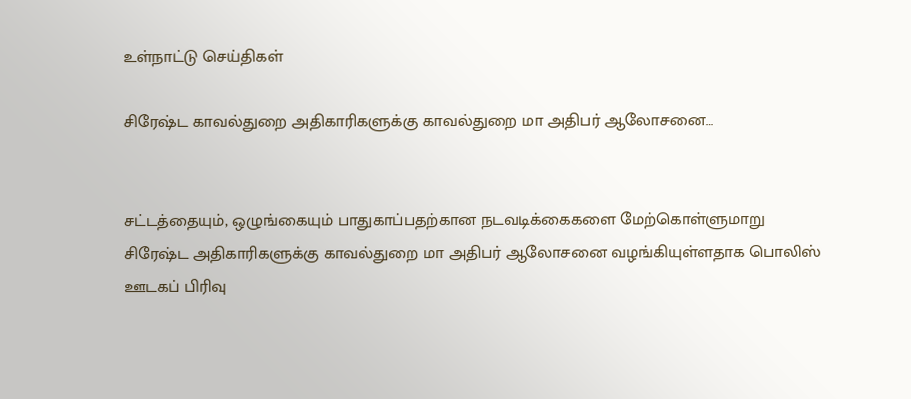உள்நாட்டு செய்திகள்

சிரேஷ்ட காவல்துறை அதிகாரிகளுக்கு காவல்துறை மா அதிபர் ஆலோசனை…


சட்டத்தையும், ஒழுங்கையும் பாதுகாப்பதற்கான நடவடிக்கைகளை மேற்கொள்ளுமாறு சிரேஷ்ட அதிகாரிகளுக்கு காவல்துறை மா அதிபர் ஆலோசனை வழங்கியுள்ளதாக பொலிஸ் ஊடகப் பிரிவு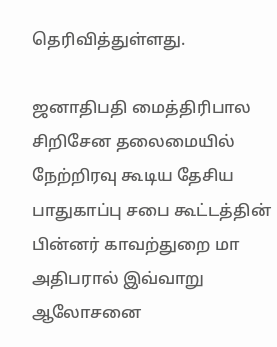தெரிவித்துள்ளது.

ஜனாதிபதி மைத்திரிபால சிறிசேன தலைமையில் நேற்றிரவு கூடிய தேசிய பாதுகாப்பு சபை கூட்டத்தின் பின்னர் காவற்துறை மா அதிபரால் இவ்வாறு ஆலோசனை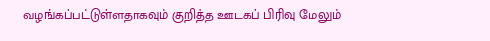வழங்கப்பட்டுள்ளதாகவும் குறித்த ஊடகப் பிரிவு மேலும்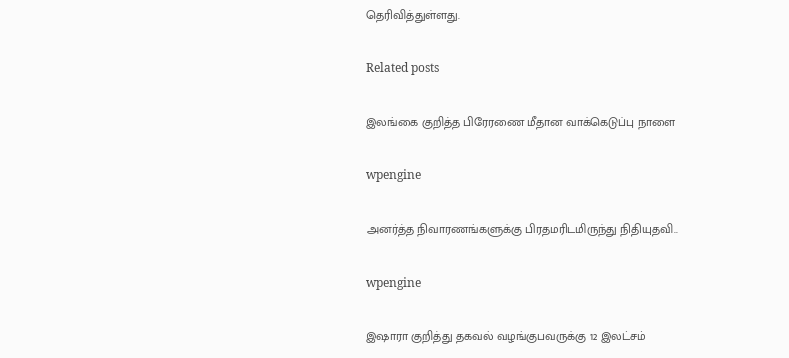தெரிவித்துள்ளது.

Related posts

இலங்கை குறித்த பிரேரணை மீதான வாக்கெடுப்பு நாளை

wpengine

அனர்த்த நிவாரணங்களுக்கு பிரதமரிடமிருந்து நிதியுதவி..

wpengine

இஷாரா குறித்து தகவல் வழங்குபவருக்கு 12 இலட்சம்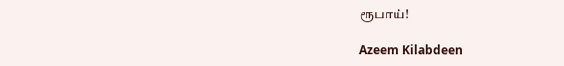ரூபாய்!

Azeem Kilabdeen